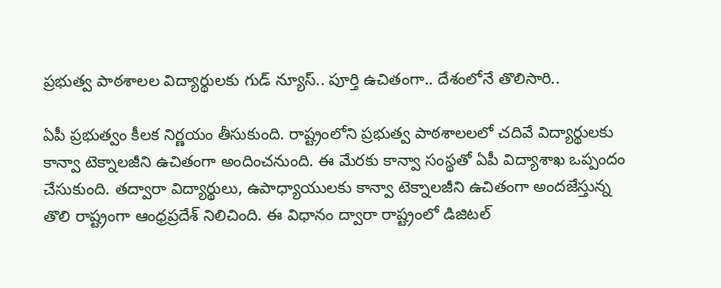ప్రభుత్వ పాఠశాలల విద్యార్థులకు గుడ్ న్యూస్.. పూర్తి ఉచితంగా.. దేశంలోనే తొలిసారి..

ఏపీ ప్రభుత్వం కీలక నిర్ణయం తీసుకుంది. రాష్ట్రంలోని ప్రభుత్వ పాఠశాలలలో చదివే విద్యార్థులకు కాన్వా టెక్నాలజీని ఉచితంగా అందించనుంది. ఈ మేరకు కాన్వా సంస్థతో ఏపీ విద్యాశాఖ ఒప్పందం చేసుకుంది. తద్వారా విద్యార్థులు, ఉపాధ్యాయులకు కాన్వా టెక్నాలజీని ఉచితంగా అందజేస్తున్న తొలి రాష్ట్రంగా ఆంధ్రప్రదేశ్ నిలిచింది. ఈ విధానం ద్వారా రాష్ట్రంలో డిజిటల్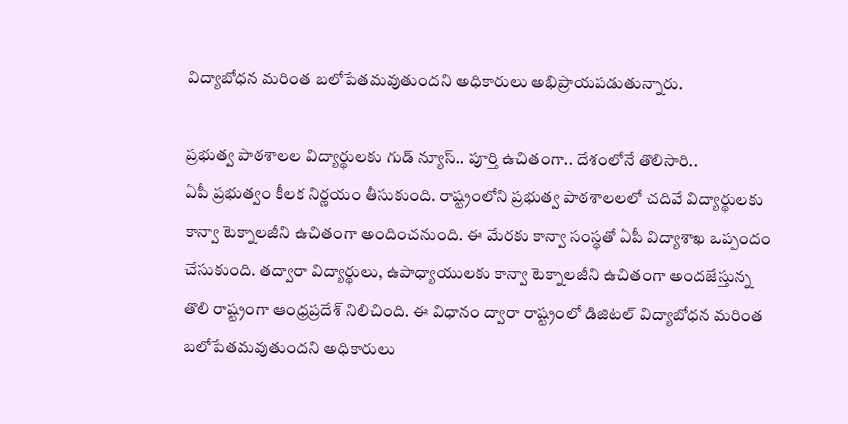విద్యాబోధన మరింత బలోపేతమవుతుందని అధికారులు అభిప్రాయపడుతున్నారు.

ప్రభుత్వ పాఠశాలల విద్యార్థులకు గుడ్ న్యూస్.. పూర్తి ఉచితంగా.. దేశంలోనే తొలిసారి..
ఏపీ ప్రభుత్వం కీలక నిర్ణయం తీసుకుంది. రాష్ట్రంలోని ప్రభుత్వ పాఠశాలలలో చదివే విద్యార్థులకు కాన్వా టెక్నాలజీని ఉచితంగా అందించనుంది. ఈ మేరకు కాన్వా సంస్థతో ఏపీ విద్యాశాఖ ఒప్పందం చేసుకుంది. తద్వారా విద్యార్థులు, ఉపాధ్యాయులకు కాన్వా టెక్నాలజీని ఉచితంగా అందజేస్తున్న తొలి రాష్ట్రంగా ఆంధ్రప్రదేశ్ నిలిచింది. ఈ విధానం ద్వారా రాష్ట్రంలో డిజిటల్ విద్యాబోధన మరింత బలోపేతమవుతుందని అధికారులు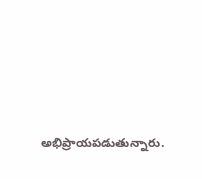అభిప్రాయపడుతున్నారు.